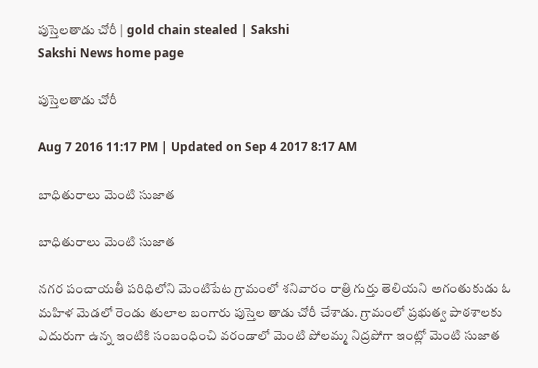పుస్తెలతాడు చోరీ | gold chain stealed | Sakshi
Sakshi News home page

పుస్తెలతాడు చోరీ

Aug 7 2016 11:17 PM | Updated on Sep 4 2017 8:17 AM

బాధితురాలు మెంటి సుజాత

బాధితురాలు మెంటి సుజాత

నగర పంచాయతీ పరిధిలోని మెంటిపేట గ్రామంలో శనివారం రాత్రి గుర్తు తెలియని అగంతుకుడు ఓ మహిళ మెడలో రెండు తులాల బంగారు పుస్తెల తాడు చోరీ చేశాడు. గ్రామంలో ప్రభుత్వ పాఠశాలకు ఎదురుగా ఉన్న ఇంటికి సంబంధించి వరండాలో మెంటి పోలమ్మ నిద్రపోగా ఇంట్లో మెంటి సుజాత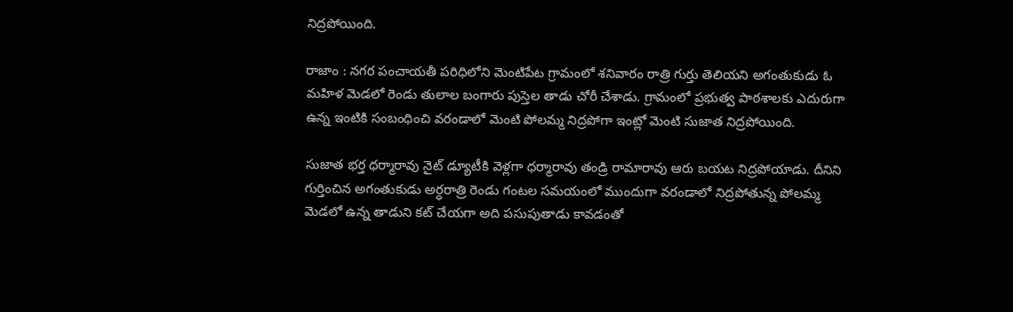నిద్రపోయింది.

రాజాం : నగర పంచాయతీ పరిధిలోని మెంటిపేట గ్రామంలో శనివారం రాత్రి గుర్తు తెలియని అగంతుకుడు ఓ మహిళ మెడలో రెండు తులాల బంగారు పుస్తెల తాడు చోరీ చేశాడు. గ్రామంలో ప్రభుత్వ పాఠశాలకు ఎదురుగా ఉన్న ఇంటికి సంబంధించి వరండాలో మెంటి పోలమ్మ నిద్రపోగా ఇంట్లో మెంటి సుజాత నిద్రపోయింది.

సుజాత భర్త ధర్మారావు నైట్‌ డ్యూటీకి వెళ్లగా ధర్మారావు తండ్రి రామారావు ఆరు బయట నిద్రపోయాడు. దీనిని గుర్తించిన అగంతుకుడు అర్ధరాత్రి రెండు గంటల సమయంలో ముందుగా వరండాలో నిద్రపోతున్న పోలమ్మ మెడలో ఉన్న తాడుని కట్‌ చేయగా అది పసుపుతాడు కావడంతో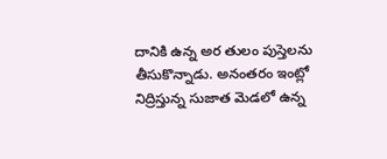దానికి ఉన్న అర తులం పుస్తెలను తీసుకొన్నాడు. అనంతరం ఇంట్లో నిద్రిస్తున్న సుజాత మెడలో ఉన్న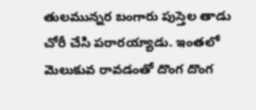తులమున్నర బంగారు పుస్తెల తాడు చోరీ చేసి పరారయ్యాడు. ఇంతలో  మెలుకువ రావడంతో దొంగ దొంగ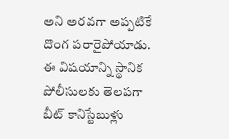అని అరవగా అప్పటికే  దొంగ పరారైపోయాడు. ఈ విషయాన్ని స్థానిక పోలీసులకు తెలపగా బీట్‌ కానిస్టేబుళ్లు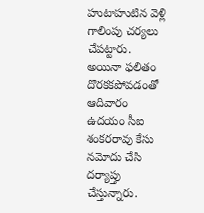హుటాహుటిన వెళ్లి గాలింపు చర్యలు చేపట్టారు. అయినా ఫలితం దొరకకపోవడంతో ఆదివారం ఉదయం సీఐ శంకరరావు కేసు నమోదు చేసి దర్యాప్తు చేస్తున్నారు.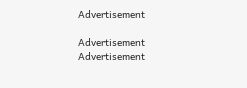Advertisement

Advertisement
Advertisement